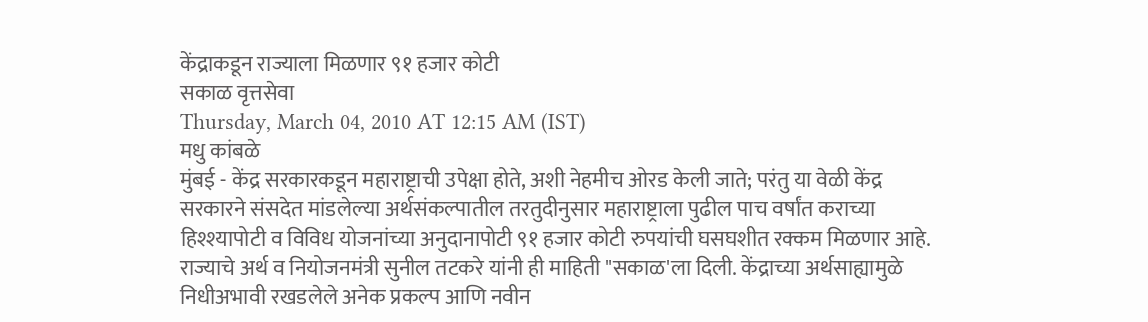केंद्राकडून राज्याला मिळणार ९१ हजार कोटी
सकाळ वृत्तसेवा
Thursday, March 04, 2010 AT 12:15 AM (IST)
मधु कांबळे
मुंबई - केंद्र सरकारकडून महाराष्ट्राची उपेक्षा होते, अशी नेहमीच ओरड केली जाते; परंतु या वेळी केंद्र सरकारने संसदेत मांडलेल्या अर्थसंकल्पातील तरतुदीनुसार महाराष्ट्राला पुढील पाच वर्षांत कराच्या हिश्श्यापोटी व विविध योजनांच्या अनुदानापोटी ९१ हजार कोटी रुपयांची घसघशीत रक्कम मिळणार आहे. राज्याचे अर्थ व नियोजनमंत्री सुनील तटकरे यांनी ही माहिती "सकाळ'ला दिली. केंद्राच्या अर्थसाह्यामुळे निधीअभावी रखडलेले अनेक प्रकल्प आणि नवीन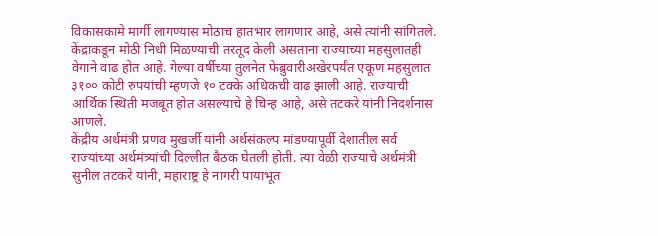विकासकामे मार्गी लागण्यास मोठाच हातभार लागणार आहे, असे त्यांनी सांगितले.
केंद्राकडून मोठी निधी मिळण्याची तरतूद केली असताना राज्याच्या महसुलातही वेगाने वाढ होत आहे. गेल्या वर्षीच्या तुलनेत फेब्रुवारीअखेरपर्यंत एकूण महसुलात ३१०० कोटी रुपयांची म्हणजे १० टक्के अधिकची वाढ झाली आहे. राज्याची आर्थिक स्थिती मजबूत होत असल्याचे हे चिन्ह आहे, असे तटकरे यांनी निदर्शनास आणले.
केंद्रीय अर्थमंत्री प्रणव मुखर्जी यांनी अर्थसंकल्प मांडण्यापूर्वी देशातील सर्व राज्यांच्या अर्थमंत्र्यांची दिल्लीत बैठक घेतली होती. त्या वेळी राज्याचे अर्थमंत्री सुनील तटकरे यांनी, महाराष्ट्र हे नागरी पायाभूत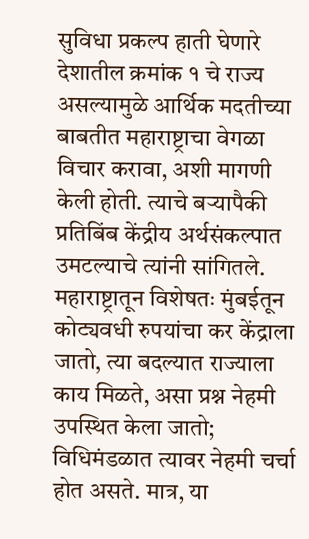सुविधा प्रकल्प हाती घेणारे देशातील क्रमांक १ चे राज्य असल्यामुळे आर्थिक मदतीच्या बाबतीत महाराष्ट्राचा वेगळा विचार करावा, अशी मागणी केली होती. त्याचे बऱ्यापैकी प्रतिबिंब केंद्रीय अर्थसंकल्पात उमटल्याचे त्यांनी सांगितले.
महाराष्ट्रातून विशेषतः मुंबईतून कोट्यवधी रुपयांचा कर केंद्राला जातो, त्या बदल्यात राज्याला काय मिळते, असा प्रश्न नेहमी उपस्थित केला जातो; विधिमंडळात त्यावर नेहमी चर्चा होत असते. मात्र, या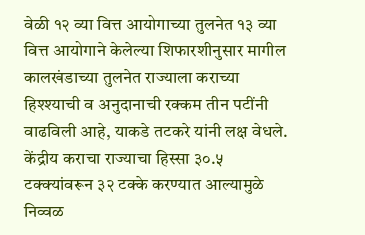वेळी १२ व्या वित्त आयोगाच्या तुलनेत १३ व्या वित्त आयोगाने केलेल्या शिफारशीनुसार मागील कालखंडाच्या तुलनेत राज्याला कराच्या हिश्श्याची व अनुदानाची रक्कम तीन पटींनी वाढविली आहे, याकडे तटकरे यांनी लक्ष वेधले.
केंद्रीय कराचा राज्याचा हिस्सा ३०.५ टक्क्यांवरून ३२ टक्के करण्यात आल्यामुळे निव्वळ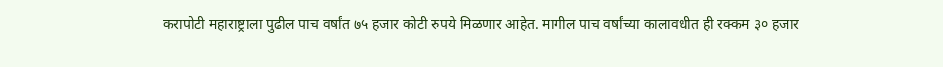करापोटी महाराष्ट्राला पुढील पाच वर्षांत ७५ हजार कोटी रुपये मिळणार आहेत. मागील पाच वर्षांच्या कालावधीत ही रक्कम ३० हजार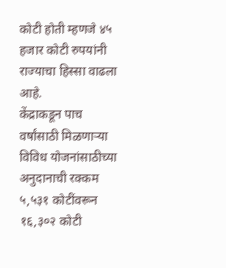कोटी होती म्हणजे ४५ हजार कोटी रुपयांनी राज्याचा हिस्सा वाढला आहे.
केंद्राकडून पाच वर्षांसाठी मिळणाऱ्या विविध योजनांसाठीच्या अनुदानाची रक्कम ५,५३१ कोटींवरून १६,३०२ कोटी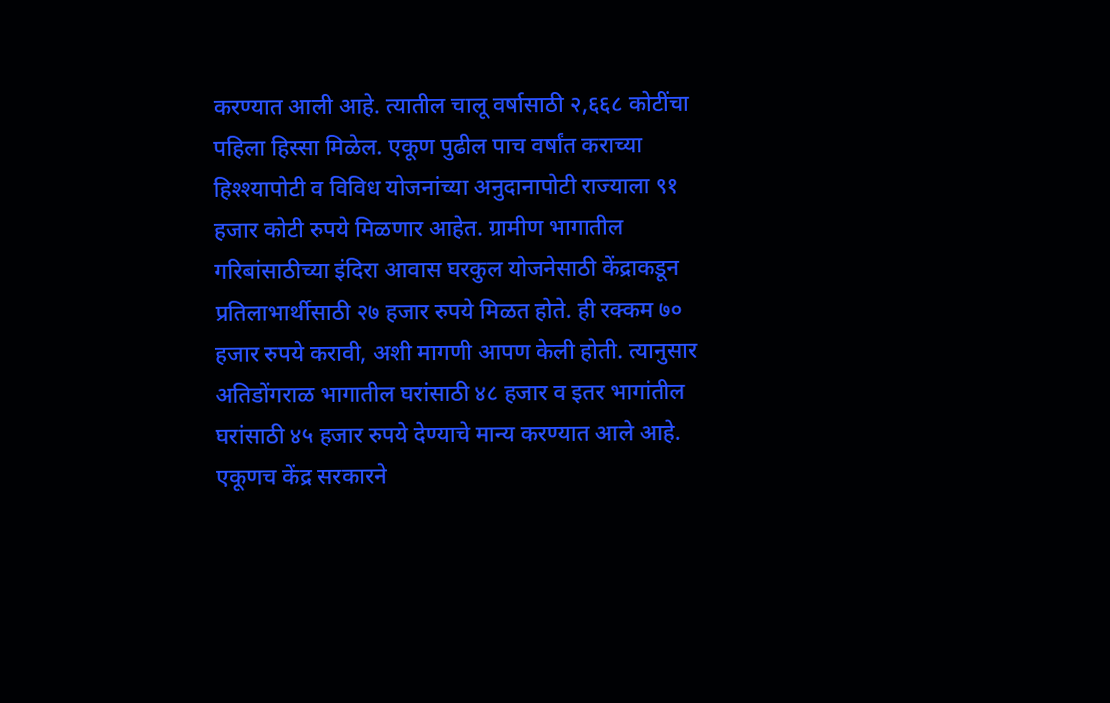करण्यात आली आहे. त्यातील चालू वर्षासाठी २,६६८ कोटींचा पहिला हिस्सा मिळेल. एकूण पुढील पाच वर्षांत कराच्या हिश्श्यापोटी व विविध योजनांच्या अनुदानापोटी राज्याला ९१ हजार कोटी रुपये मिळणार आहेत. ग्रामीण भागातील गरिबांसाठीच्या इंदिरा आवास घरकुल योजनेसाठी केंद्राकडून प्रतिलाभार्थीसाठी २७ हजार रुपये मिळत होते. ही रक्कम ७० हजार रुपये करावी, अशी मागणी आपण केली होती. त्यानुसार अतिडोंगराळ भागातील घरांसाठी ४८ हजार व इतर भागांतील घरांसाठी ४५ हजार रुपये देण्याचे मान्य करण्यात आले आहे. एकूणच केंद्र सरकारने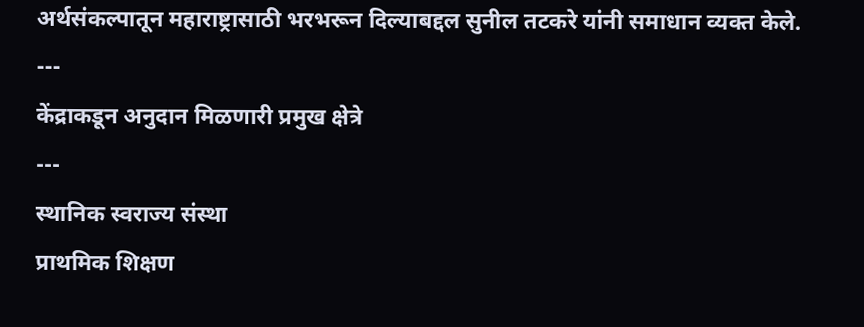अर्थसंकल्पातून महाराष्ट्रासाठी भरभरून दिल्याबद्दल सुनील तटकरे यांनी समाधान व्यक्त केले.
---
केंद्राकडून अनुदान मिळणारी प्रमुख क्षेत्रे
---
स्थानिक स्वराज्य संस्था
प्राथमिक शिक्षण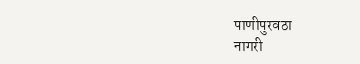पाणीपुरवठा
नागरी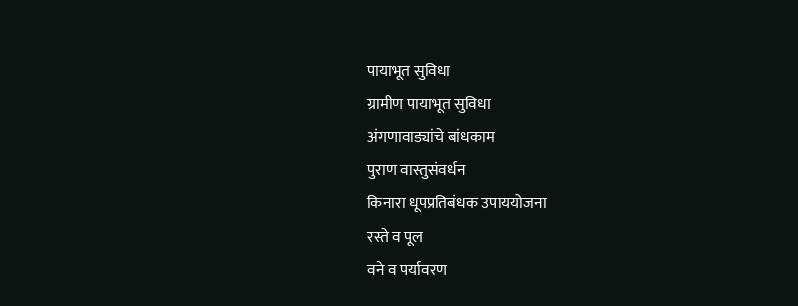पायाभूत सुविधा
ग्रामीण पायाभूत सुविधा
अंगणावाड्यांचे बांधकाम
पुराण वास्तुसंवर्धन
किनारा धूपप्रतिबंधक उपाययोजना
रस्ते व पूल
वने व पर्यावरण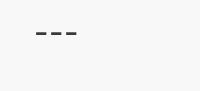---